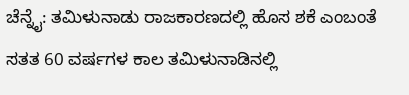ಚೆನ್ನೈ: ತಮಿಳುನಾಡು ರಾಜಕಾರಣದಲ್ಲಿ ಹೊಸ ಶಕೆ ಎಂಬಂತೆ ಸತತ 60 ವರ್ಷಗಳ ಕಾಲ ತಮಿಳುನಾಡಿನಲ್ಲಿ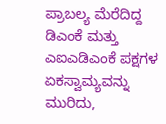ಪ್ರಾಬಲ್ಯ ಮೆರೆದಿದ್ದ ಡಿಎಂಕೆ ಮತ್ತು ಎಐಎಡಿಎಂಕೆ ಪಕ್ಷಗಳ ಏಕಸ್ವಾಮ್ಯವನ್ನು ಮುರಿದು,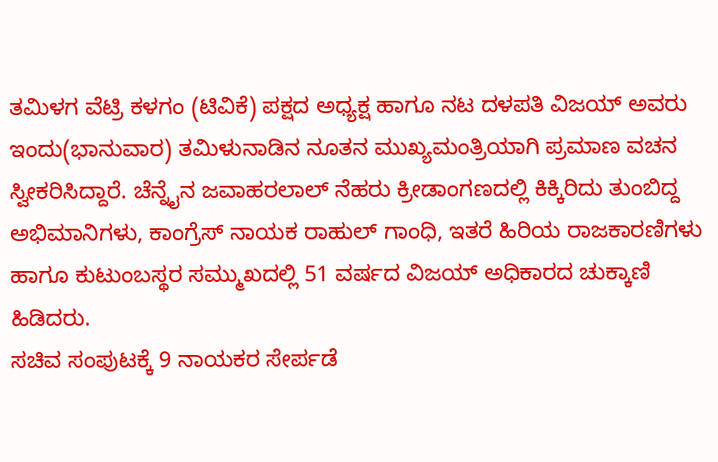ತಮಿಳಗ ವೆಟ್ರಿ ಕಳಗಂ (ಟಿವಿಕೆ) ಪಕ್ಷದ ಅಧ್ಯಕ್ಷ ಹಾಗೂ ನಟ ದಳಪತಿ ವಿಜಯ್ ಅವರು ಇಂದು(ಭಾನುವಾರ) ತಮಿಳುನಾಡಿನ ನೂತನ ಮುಖ್ಯಮಂತ್ರಿಯಾಗಿ ಪ್ರಮಾಣ ವಚನ ಸ್ವೀಕರಿಸಿದ್ದಾರೆ. ಚೆನ್ನೈನ ಜವಾಹರಲಾಲ್ ನೆಹರು ಕ್ರೀಡಾಂಗಣದಲ್ಲಿ ಕಿಕ್ಕಿರಿದು ತುಂಬಿದ್ದ ಅಭಿಮಾನಿಗಳು, ಕಾಂಗ್ರೆಸ್ ನಾಯಕ ರಾಹುಲ್ ಗಾಂಧಿ, ಇತರೆ ಹಿರಿಯ ರಾಜಕಾರಣಿಗಳು ಹಾಗೂ ಕುಟುಂಬಸ್ಥರ ಸಮ್ಮುಖದಲ್ಲಿ 51 ವರ್ಷದ ವಿಜಯ್ ಅಧಿಕಾರದ ಚುಕ್ಕಾಣಿ ಹಿಡಿದರು.
ಸಚಿವ ಸಂಪುಟಕ್ಕೆ 9 ನಾಯಕರ ಸೇರ್ಪಡೆ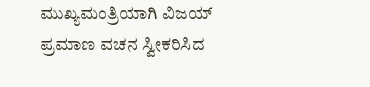ಮುಖ್ಯಮಂತ್ರಿಯಾಗಿ ವಿಜಯ್ ಪ್ರಮಾಣ ವಚನ ಸ್ವೀಕರಿಸಿದ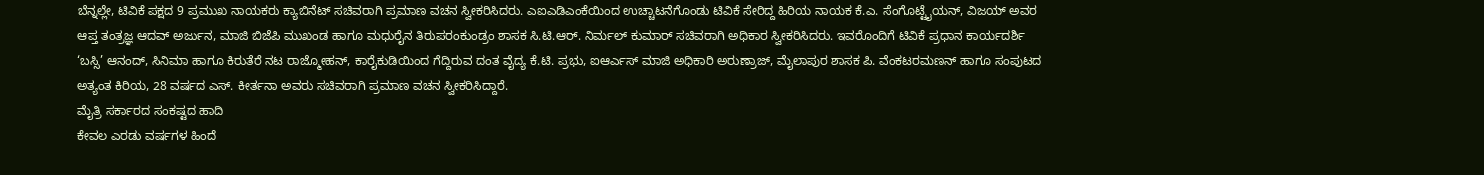ಬೆನ್ನಲ್ಲೇ, ಟಿವಿಕೆ ಪಕ್ಷದ 9 ಪ್ರಮುಖ ನಾಯಕರು ಕ್ಯಾಬಿನೆಟ್ ಸಚಿವರಾಗಿ ಪ್ರಮಾಣ ವಚನ ಸ್ವೀಕರಿಸಿದರು. ಎಐಎಡಿಎಂಕೆಯಿಂದ ಉಚ್ಚಾಟನೆಗೊಂಡು ಟಿವಿಕೆ ಸೇರಿದ್ದ ಹಿರಿಯ ನಾಯಕ ಕೆ.ಎ. ಸೆಂಗೊಟ್ಟೈಯನ್, ವಿಜಯ್ ಅವರ ಆಪ್ತ ತಂತ್ರಜ್ಞ ಆದವ್ ಅರ್ಜುನ, ಮಾಜಿ ಬಿಜೆಪಿ ಮುಖಂಡ ಹಾಗೂ ಮಧುರೈನ ತಿರುಪರಂಕುಂಡ್ರಂ ಶಾಸಕ ಸಿ.ಟಿ.ಆರ್. ನಿರ್ಮಲ್ ಕುಮಾರ್ ಸಚಿವರಾಗಿ ಅಧಿಕಾರ ಸ್ವೀಕರಿಸಿದರು. ಇವರೊಂದಿಗೆ ಟಿವಿಕೆ ಪ್ರಧಾನ ಕಾರ್ಯದರ್ಶಿ ‘ಬಸ್ಸಿ’ ಆನಂದ್, ಸಿನಿಮಾ ಹಾಗೂ ಕಿರುತೆರೆ ನಟ ರಾಜ್ಮೋಹನ್, ಕಾರೈಕುಡಿಯಿಂದ ಗೆದ್ದಿರುವ ದಂತ ವೈದ್ಯ ಕೆ.ಟಿ. ಪ್ರಭು, ಐಆರ್ಎಸ್ ಮಾಜಿ ಅಧಿಕಾರಿ ಅರುಣ್ರಾಜ್, ಮೈಲಾಪುರ ಶಾಸಕ ಪಿ. ವೆಂಕಟರಮಣನ್ ಹಾಗೂ ಸಂಪುಟದ ಅತ್ಯಂತ ಕಿರಿಯ, 28 ವರ್ಷದ ಎಸ್. ಕೀರ್ತನಾ ಅವರು ಸಚಿವರಾಗಿ ಪ್ರಮಾಣ ವಚನ ಸ್ವೀಕರಿಸಿದ್ದಾರೆ.
ಮೈತ್ರಿ ಸರ್ಕಾರದ ಸಂಕಷ್ಟದ ಹಾದಿ
ಕೇವಲ ಎರಡು ವರ್ಷಗಳ ಹಿಂದೆ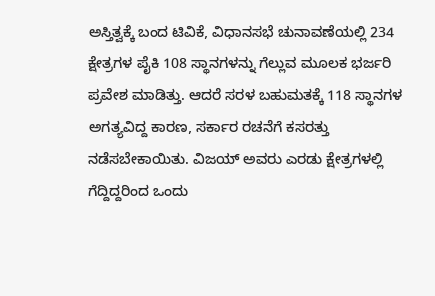ಅಸ್ತಿತ್ವಕ್ಕೆ ಬಂದ ಟಿವಿಕೆ, ವಿಧಾನಸಭೆ ಚುನಾವಣೆಯಲ್ಲಿ 234 ಕ್ಷೇತ್ರಗಳ ಪೈಕಿ 108 ಸ್ಥಾನಗಳನ್ನು ಗೆಲ್ಲುವ ಮೂಲಕ ಭರ್ಜರಿ ಪ್ರವೇಶ ಮಾಡಿತ್ತು. ಆದರೆ ಸರಳ ಬಹುಮತಕ್ಕೆ 118 ಸ್ಥಾನಗಳ ಅಗತ್ಯವಿದ್ದ ಕಾರಣ, ಸರ್ಕಾರ ರಚನೆಗೆ ಕಸರತ್ತು ನಡೆಸಬೇಕಾಯಿತು. ವಿಜಯ್ ಅವರು ಎರಡು ಕ್ಷೇತ್ರಗಳಲ್ಲಿ ಗೆದ್ದಿದ್ದರಿಂದ ಒಂದು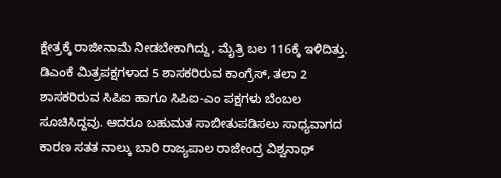ಕ್ಷೇತ್ರಕ್ಕೆ ರಾಜೀನಾಮೆ ನೀಡಬೇಕಾಗಿದ್ದು, ಮೈತ್ರಿ ಬಲ 116ಕ್ಕೆ ಇಳಿದಿತ್ತು. ಡಿಎಂಕೆ ಮಿತ್ರಪಕ್ಷಗಳಾದ 5 ಶಾಸಕರಿರುವ ಕಾಂಗ್ರೆಸ್, ತಲಾ 2 ಶಾಸಕರಿರುವ ಸಿಪಿಐ ಹಾಗೂ ಸಿಪಿಐ-ಎಂ ಪಕ್ಷಗಳು ಬೆಂಬಲ ಸೂಚಿಸಿದ್ದವು. ಆದರೂ ಬಹುಮತ ಸಾಬೀತುಪಡಿಸಲು ಸಾಧ್ಯವಾಗದ ಕಾರಣ ಸತತ ನಾಲ್ಕು ಬಾರಿ ರಾಜ್ಯಪಾಲ ರಾಜೇಂದ್ರ ವಿಶ್ವನಾಥ್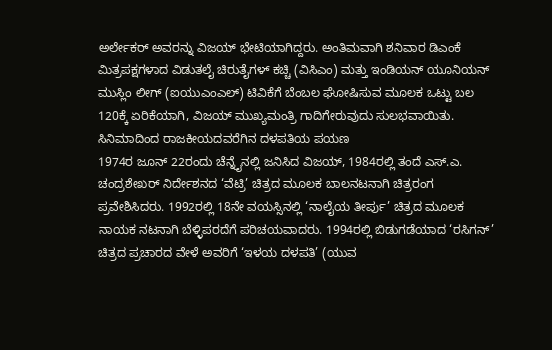ಅರ್ಲೇಕರ್ ಅವರನ್ನು ವಿಜಯ್ ಭೇಟಿಯಾಗಿದ್ದರು. ಅಂತಿಮವಾಗಿ ಶನಿವಾರ ಡಿಎಂಕೆ ಮಿತ್ರಪಕ್ಷಗಳಾದ ವಿಡುತಲೈ ಚಿರುತೈಗಳ್ ಕಚ್ಚಿ (ವಿಸಿಎಂ) ಮತ್ತು ಇಂಡಿಯನ್ ಯೂನಿಯನ್ ಮುಸ್ಲಿಂ ಲೀಗ್ (ಐಯುಎಂಎಲ್) ಟಿವಿಕೆಗೆ ಬೆಂಬಲ ಘೋಷಿಸುವ ಮೂಲಕ ಒಟ್ಟು ಬಲ 120ಕ್ಕೆ ಏರಿಕೆಯಾಗಿ, ವಿಜಯ್ ಮುಖ್ಯಮಂತ್ರಿ ಗಾದಿಗೇರುವುದು ಸುಲಭವಾಯಿತು.
ಸಿನಿಮಾದಿಂದ ರಾಜಕೀಯದವರೆಗಿನ ದಳಪತಿಯ ಪಯಣ
1974ರ ಜೂನ್ 22ರಂದು ಚೆನ್ನೈನಲ್ಲಿ ಜನಿಸಿದ ವಿಜಯ್, 1984ರಲ್ಲಿ ತಂದೆ ಎಸ್.ಎ. ಚಂದ್ರಶೇಖರ್ ನಿರ್ದೇಶನದ ‘ವೆಟ್ರಿ’ ಚಿತ್ರದ ಮೂಲಕ ಬಾಲನಟನಾಗಿ ಚಿತ್ರರಂಗ ಪ್ರವೇಶಿಸಿದರು. 1992ರಲ್ಲಿ 18ನೇ ವಯಸ್ಸಿನಲ್ಲಿ ‘ನಾಲೈಯ ತೀರ್ಪು’ ಚಿತ್ರದ ಮೂಲಕ ನಾಯಕ ನಟನಾಗಿ ಬೆಳ್ಳಿಪರದೆಗೆ ಪರಿಚಯವಾದರು. 1994ರಲ್ಲಿ ಬಿಡುಗಡೆಯಾದ ‘ರಸಿಗನ್’ ಚಿತ್ರದ ಪ್ರಚಾರದ ವೇಳೆ ಅವರಿಗೆ ‘ಇಳಯ ದಳಪತಿ’ (ಯುವ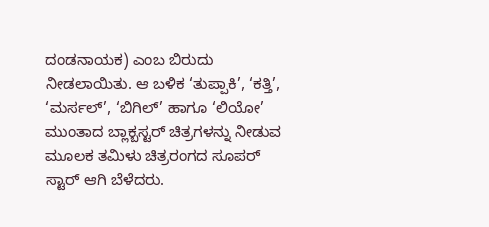ದಂಡನಾಯಕ) ಎಂಬ ಬಿರುದು ನೀಡಲಾಯಿತು. ಆ ಬಳಿಕ ‘ತುಪ್ಪಾಕಿ’, ‘ಕತ್ತಿ’, ‘ಮರ್ಸಲ್’, ‘ಬಿಗಿಲ್’ ಹಾಗೂ ‘ಲಿಯೋ’ ಮುಂತಾದ ಬ್ಲಾಕ್ಬಸ್ಟರ್ ಚಿತ್ರಗಳನ್ನು ನೀಡುವ ಮೂಲಕ ತಮಿಳು ಚಿತ್ರರಂಗದ ಸೂಪರ್ ಸ್ಟಾರ್ ಆಗಿ ಬೆಳೆದರು.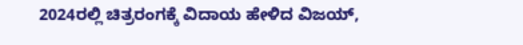2024ರಲ್ಲಿ ಚಿತ್ರರಂಗಕ್ಕೆ ವಿದಾಯ ಹೇಳಿದ ವಿಜಯ್,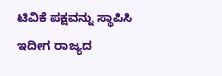ಟಿವಿಕೆ ಪಕ್ಷವನ್ನು ಸ್ಥಾಪಿಸಿ ಇದೀಗ ರಾಜ್ಯದ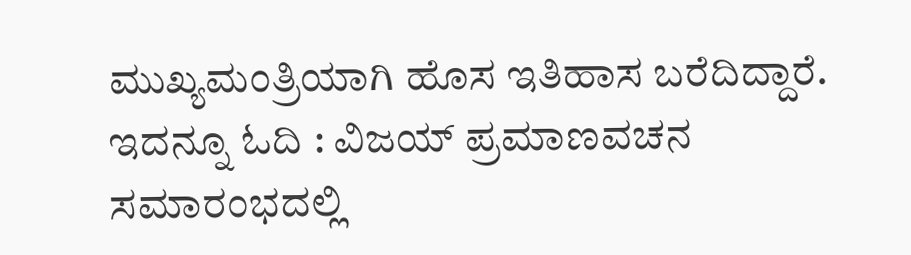ಮುಖ್ಯಮಂತ್ರಿಯಾಗಿ ಹೊಸ ಇತಿಹಾಸ ಬರೆದಿದ್ದಾರೆ.
ಇದನ್ನೂ ಓದಿ : ವಿಜಯ್ ಪ್ರಮಾಣವಚನ ಸಮಾರಂಭದಲ್ಲಿ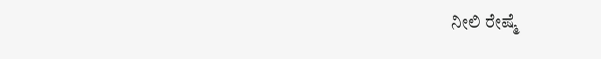ನೀಲಿ ರೇಷ್ಮೆ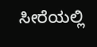ಸೀರೆಯಲ್ಲಿ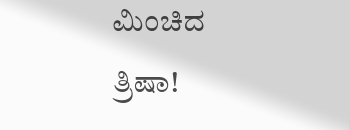ಮಿಂಚಿದ ತ್ರಿಷಾ!